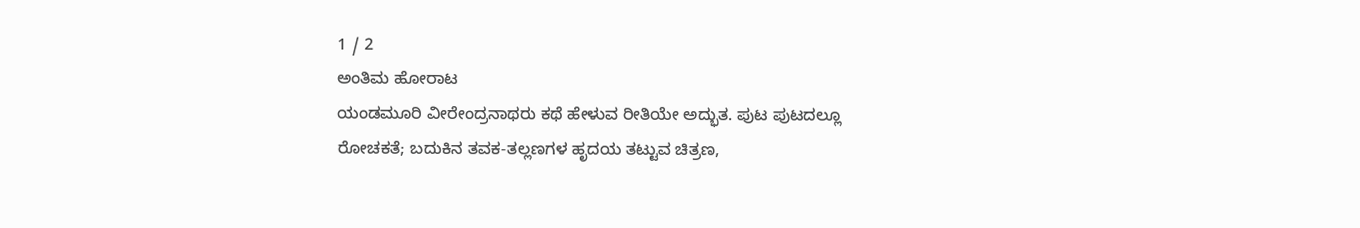1 / 2
ಅಂತಿಮ ಹೋರಾಟ
ಯಂಡಮೂರಿ ವೀರೇಂದ್ರನಾಥರು ಕಥೆ ಹೇಳುವ ರೀತಿಯೇ ಅದ್ಭುತ. ಪುಟ ಪುಟದಲ್ಲೂ ರೋಚಕತೆ; ಬದುಕಿನ ತವಕ-ತಲ್ಲಣಗಳ ಹೃದಯ ತಟ್ಟುವ ಚಿತ್ರಣ,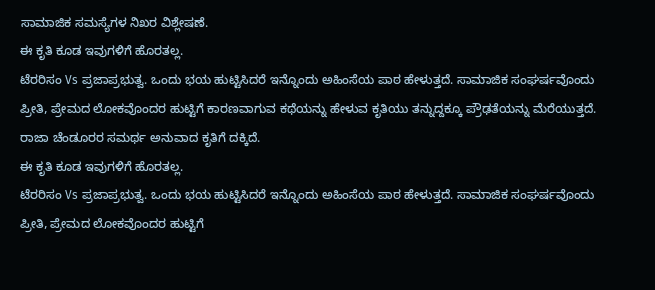ಸಾಮಾಜಿಕ ಸಮಸ್ಯೆಗಳ ನಿಖರ ವಿಶ್ಲೇಷಣೆ.
ಈ ಕೃತಿ ಕೂಡ ಇವುಗಳಿಗೆ ಹೊರತಲ್ಲ.
ಟೆರರಿಸಂ Vs ಪ್ರಜಾಪ್ರಭುತ್ವ. ಒಂದು ಭಯ ಹುಟ್ಟಿಸಿದರೆ ಇನ್ನೊಂದು ಅಹಿಂಸೆಯ ಪಾಠ ಹೇಳುತ್ತದೆ. ಸಾಮಾಜಿಕ ಸಂಘರ್ಷವೊಂದು ಪ್ರೀತಿ, ಪ್ರೇಮದ ಲೋಕವೊಂದರ ಹುಟ್ಟಿಗೆ ಕಾರಣವಾಗುವ ಕಥೆಯನ್ನು ಹೇಳುವ ಕೃತಿಯು ತನ್ನುದ್ದಕ್ಕೂ ಪ್ರೌಢತೆಯನ್ನು ಮೆರೆಯುತ್ತದೆ.
ರಾಜಾ ಚೆಂಡೂರರ ಸಮರ್ಥ ಅನುವಾದ ಕೃತಿಗೆ ದಕ್ಕಿದೆ.
ಈ ಕೃತಿ ಕೂಡ ಇವುಗಳಿಗೆ ಹೊರತಲ್ಲ.
ಟೆರರಿಸಂ Vs ಪ್ರಜಾಪ್ರಭುತ್ವ. ಒಂದು ಭಯ ಹುಟ್ಟಿಸಿದರೆ ಇನ್ನೊಂದು ಅಹಿಂಸೆಯ ಪಾಠ ಹೇಳುತ್ತದೆ. ಸಾಮಾಜಿಕ ಸಂಘರ್ಷವೊಂದು ಪ್ರೀತಿ, ಪ್ರೇಮದ ಲೋಕವೊಂದರ ಹುಟ್ಟಿಗೆ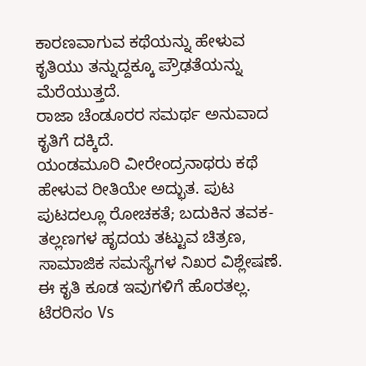ಕಾರಣವಾಗುವ ಕಥೆಯನ್ನು ಹೇಳುವ ಕೃತಿಯು ತನ್ನುದ್ದಕ್ಕೂ ಪ್ರೌಢತೆಯನ್ನು ಮೆರೆಯುತ್ತದೆ.
ರಾಜಾ ಚೆಂಡೂರರ ಸಮರ್ಥ ಅನುವಾದ ಕೃತಿಗೆ ದಕ್ಕಿದೆ.
ಯಂಡಮೂರಿ ವೀರೇಂದ್ರನಾಥರು ಕಥೆ ಹೇಳುವ ರೀತಿಯೇ ಅದ್ಭುತ. ಪುಟ ಪುಟದಲ್ಲೂ ರೋಚಕತೆ; ಬದುಕಿನ ತವಕ-ತಲ್ಲಣಗಳ ಹೃದಯ ತಟ್ಟುವ ಚಿತ್ರಣ, ಸಾಮಾಜಿಕ ಸಮಸ್ಯೆಗಳ ನಿಖರ ವಿಶ್ಲೇಷಣೆ.
ಈ ಕೃತಿ ಕೂಡ ಇವುಗಳಿಗೆ ಹೊರತಲ್ಲ.
ಟೆರರಿಸಂ Vs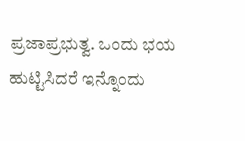ಪ್ರಜಾಪ್ರಭುತ್ವ. ಒಂದು ಭಯ ಹುಟ್ಟಿಸಿದರೆ ಇನ್ನೊಂದು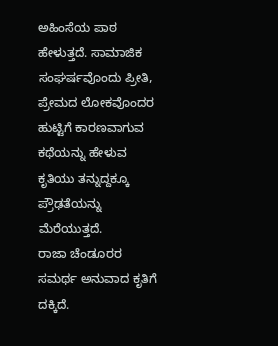ಅಹಿಂಸೆಯ ಪಾಠ ಹೇಳುತ್ತದೆ. ಸಾಮಾಜಿಕ ಸಂಘರ್ಷವೊಂದು ಪ್ರೀತಿ, ಪ್ರೇಮದ ಲೋಕವೊಂದರ ಹುಟ್ಟಿಗೆ ಕಾರಣವಾಗುವ ಕಥೆಯನ್ನು ಹೇಳುವ ಕೃತಿಯು ತನ್ನುದ್ದಕ್ಕೂ ಪ್ರೌಢತೆಯನ್ನು ಮೆರೆಯುತ್ತದೆ.
ರಾಜಾ ಚೆಂಡೂರರ ಸಮರ್ಥ ಅನುವಾದ ಕೃತಿಗೆ ದಕ್ಕಿದೆ.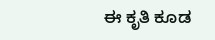ಈ ಕೃತಿ ಕೂಡ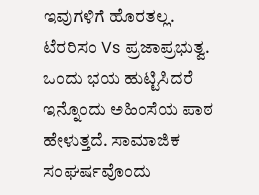ಇವುಗಳಿಗೆ ಹೊರತಲ್ಲ.
ಟೆರರಿಸಂ Vs ಪ್ರಜಾಪ್ರಭುತ್ವ. ಒಂದು ಭಯ ಹುಟ್ಟಿಸಿದರೆ ಇನ್ನೊಂದು ಅಹಿಂಸೆಯ ಪಾಠ ಹೇಳುತ್ತದೆ. ಸಾಮಾಜಿಕ ಸಂಘರ್ಷವೊಂದು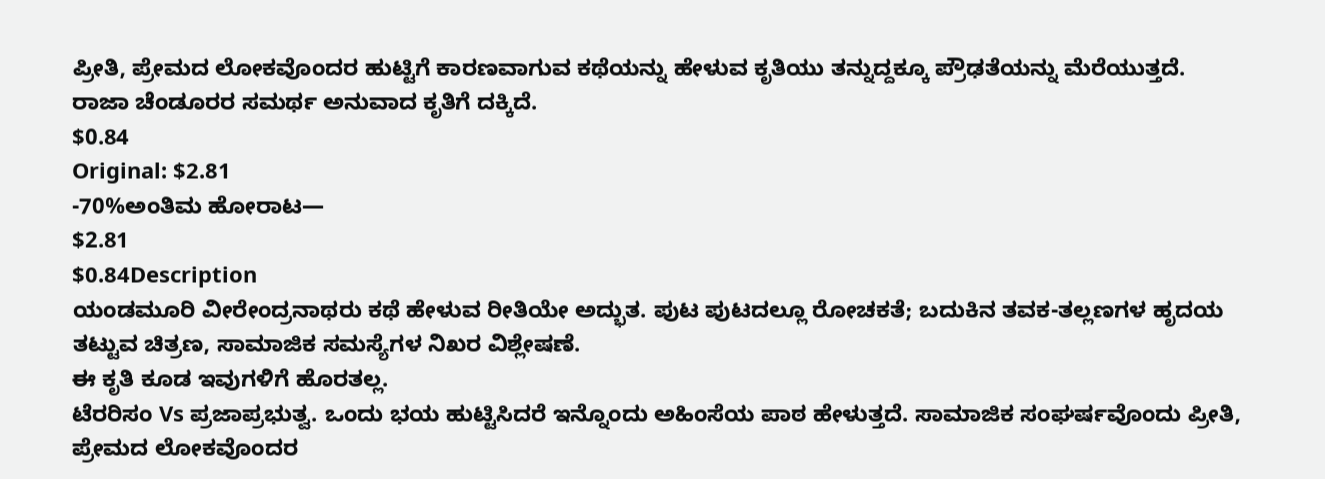ಪ್ರೀತಿ, ಪ್ರೇಮದ ಲೋಕವೊಂದರ ಹುಟ್ಟಿಗೆ ಕಾರಣವಾಗುವ ಕಥೆಯನ್ನು ಹೇಳುವ ಕೃತಿಯು ತನ್ನುದ್ದಕ್ಕೂ ಪ್ರೌಢತೆಯನ್ನು ಮೆರೆಯುತ್ತದೆ.
ರಾಜಾ ಚೆಂಡೂರರ ಸಮರ್ಥ ಅನುವಾದ ಕೃತಿಗೆ ದಕ್ಕಿದೆ.
$0.84
Original: $2.81
-70%ಅಂತಿಮ ಹೋರಾಟ—
$2.81
$0.84Description
ಯಂಡಮೂರಿ ವೀರೇಂದ್ರನಾಥರು ಕಥೆ ಹೇಳುವ ರೀತಿಯೇ ಅದ್ಭುತ. ಪುಟ ಪುಟದಲ್ಲೂ ರೋಚಕತೆ; ಬದುಕಿನ ತವಕ-ತಲ್ಲಣಗಳ ಹೃದಯ ತಟ್ಟುವ ಚಿತ್ರಣ, ಸಾಮಾಜಿಕ ಸಮಸ್ಯೆಗಳ ನಿಖರ ವಿಶ್ಲೇಷಣೆ.
ಈ ಕೃತಿ ಕೂಡ ಇವುಗಳಿಗೆ ಹೊರತಲ್ಲ.
ಟೆರರಿಸಂ Vs ಪ್ರಜಾಪ್ರಭುತ್ವ. ಒಂದು ಭಯ ಹುಟ್ಟಿಸಿದರೆ ಇನ್ನೊಂದು ಅಹಿಂಸೆಯ ಪಾಠ ಹೇಳುತ್ತದೆ. ಸಾಮಾಜಿಕ ಸಂಘರ್ಷವೊಂದು ಪ್ರೀತಿ, ಪ್ರೇಮದ ಲೋಕವೊಂದರ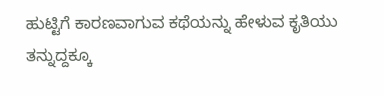ಹುಟ್ಟಿಗೆ ಕಾರಣವಾಗುವ ಕಥೆಯನ್ನು ಹೇಳುವ ಕೃತಿಯು ತನ್ನುದ್ದಕ್ಕೂ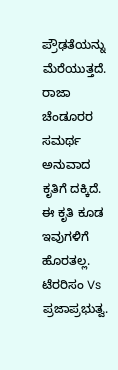ಪ್ರೌಢತೆಯನ್ನು ಮೆರೆಯುತ್ತದೆ.
ರಾಜಾ ಚೆಂಡೂರರ ಸಮರ್ಥ ಅನುವಾದ ಕೃತಿಗೆ ದಕ್ಕಿದೆ.
ಈ ಕೃತಿ ಕೂಡ ಇವುಗಳಿಗೆ ಹೊರತಲ್ಲ.
ಟೆರರಿಸಂ Vs ಪ್ರಜಾಪ್ರಭುತ್ವ.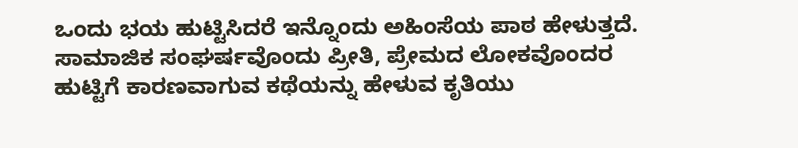ಒಂದು ಭಯ ಹುಟ್ಟಿಸಿದರೆ ಇನ್ನೊಂದು ಅಹಿಂಸೆಯ ಪಾಠ ಹೇಳುತ್ತದೆ. ಸಾಮಾಜಿಕ ಸಂಘರ್ಷವೊಂದು ಪ್ರೀತಿ, ಪ್ರೇಮದ ಲೋಕವೊಂದರ ಹುಟ್ಟಿಗೆ ಕಾರಣವಾಗುವ ಕಥೆಯನ್ನು ಹೇಳುವ ಕೃತಿಯು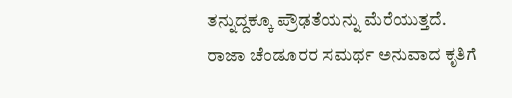ತನ್ನುದ್ದಕ್ಕೂ ಪ್ರೌಢತೆಯನ್ನು ಮೆರೆಯುತ್ತದೆ.
ರಾಜಾ ಚೆಂಡೂರರ ಸಮರ್ಥ ಅನುವಾದ ಕೃತಿಗೆ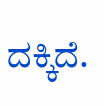ದಕ್ಕಿದೆ.